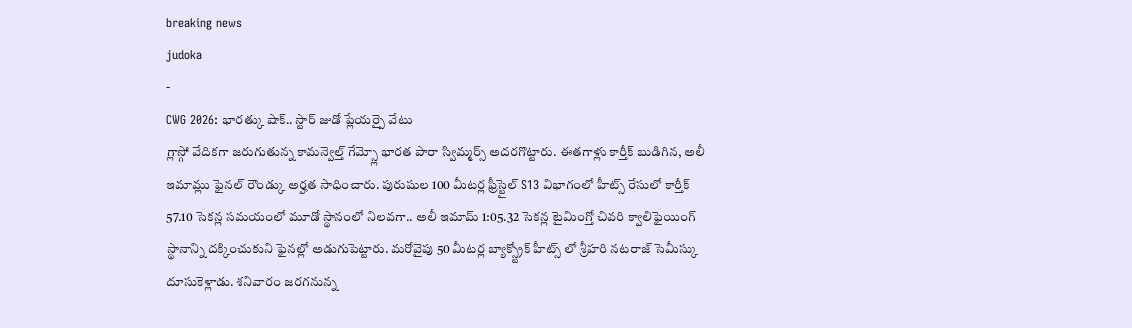breaking news
judoka
-
CWG 2026: భారత్కు షాక్.. స్టార్ జుడో ప్లేయర్పై వేటు
గ్లాస్గో వేదికగా జరుగుతున్న కామన్వెల్త్ గేమ్స్లో భారత పారా స్విమ్మర్స్ అదరగొట్టారు. ఈతగాళ్లు కార్తీక్ బుడిగిన, అలీ ఇమామ్లు ఫైనల్ రౌండ్కు అర్హత సాధించారు. పురుషుల 100 మీటర్ల ఫ్రీస్టైల్ S13 విభాగంలో హీట్స్ రేసులో కార్తీక్ 57.10 సెకన్ల సమయంలో మూడో స్థానంలో నిలవగా.. అలీ ఇమామ్ 1:05.32 సెకన్ల టైమింగ్తో చివరి క్వాలిఫైయింగ్ స్థానాన్ని దక్కించుకుని ఫైనల్లో అడుగుపెట్టారు. మరోవైపు 50 మీటర్ల బ్యాక్స్ట్రోక్ హీట్స్ లో శ్రీహరి నటరాజ్ సెమీస్కు దూసుకెళ్లాడు. శనివారం జరగనున్న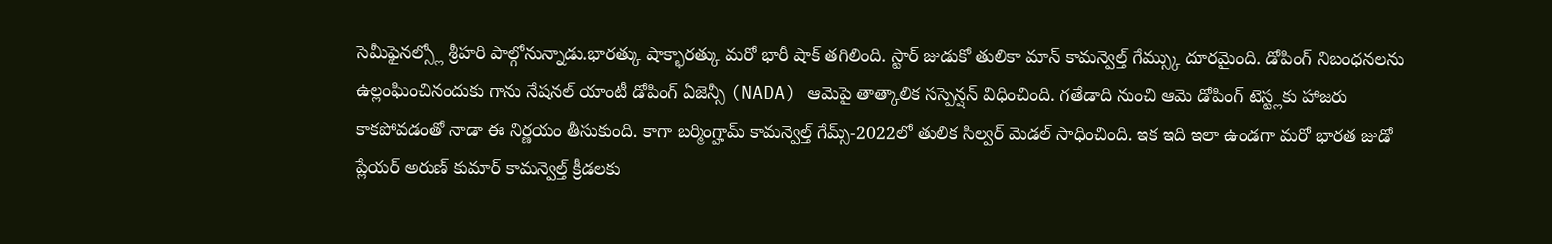సెమీఫైనల్స్లో శ్రీహరి పాల్గోనున్నాడు.భారత్కు షాక్భారత్కు మరో భారీ షాక్ తగిలింది. స్టార్ జుడుకో తులికా మాన్ కామన్వెల్త్ గేమ్స్కు దూరమైంది. డోపింగ్ నిబంధనలను ఉల్లంఘించినందుకు గాను నేషనల్ యాంటీ డోపింగ్ ఏజెన్సీ (NADA) ఆమెపై తాత్కాలిక సస్పెన్షన్ విధించింది. గతేడాది నుంచి ఆమె డోపింగ్ టెస్ట్లకు హాజరు కాకపోవడంతో నాడా ఈ నిర్ణయం తీసుకుంది. కాగా బర్మింగ్హామ్ కామన్వెల్త్ గేమ్స్-2022లో తులిక సిల్వర్ మెడల్ సాధించింది. ఇక ఇది ఇలా ఉండగా మరో భారత జుడో ప్లేయర్ అరుణ్ కుమార్ కామన్వెల్త్ క్రీడలకు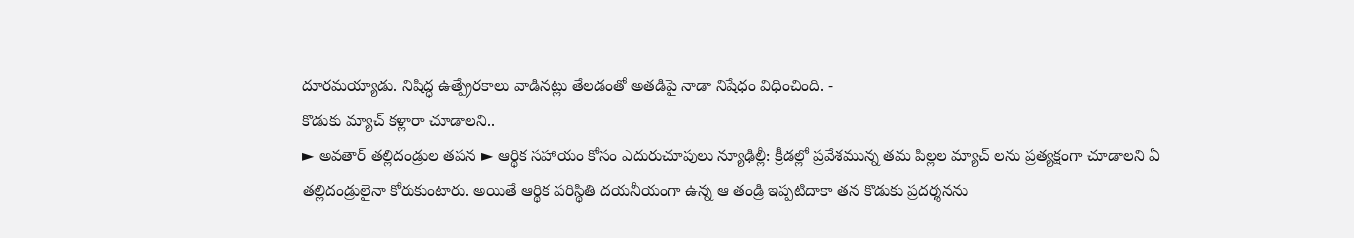దూరమయ్యాడు. నిషిద్ధ ఉత్ప్రేరకాలు వాడినట్లు తేలడంతో అతడిపై నాడా నిషేధం విధించింది. -
కొడుకు మ్యాచ్ కళ్లారా చూడాలని..
► అవతార్ తల్లిదండ్రుల తపన ► ఆర్థిక సహాయం కోసం ఎదురుచూపులు న్యూఢిల్లీ: క్రీడల్లో ప్రవేశమున్న తమ పిల్లల మ్యాచ్ లను ప్రత్యక్షంగా చూడాలని ఏ తల్లిదండ్రులైనా కోరుకుంటారు. అయితే ఆర్థిక పరిస్థితి దయనీయంగా ఉన్న ఆ తండ్రి ఇప్పటిదాకా తన కొడుకు ప్రదర్శనను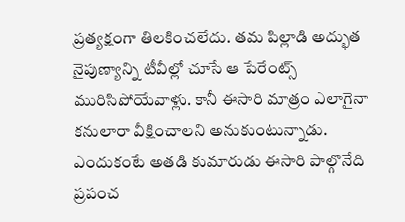ప్రత్యక్షంగా తిలకించలేదు. తమ పిల్లాడి అద్భుత నైపుణ్యాన్ని టీవీల్లో చూసే ఆ పేరేంట్స్ మురిసిపోయేవాళ్లు. కానీ ఈసారి మాత్రం ఎలాగైనా కనులారా వీక్షించాలని అనుకుంటున్నాడు. ఎందుకంటే అతడి కుమారుడు ఈసారి పాల్గొనేది ప్రపంచ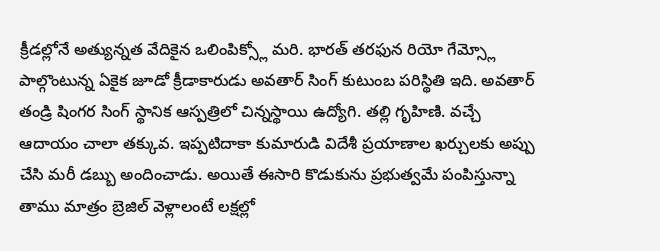క్రీడల్లోనే అత్యున్నత వేదికైన ఒలింపిక్స్లో మరి. భారత్ తరఫున రియో గేమ్స్లో పాల్గొంటున్న ఏకైక జూడో క్రీడాకారుడు అవతార్ సింగ్ కుటుంబ పరిస్థితి ఇది. అవతార్ తండ్రి షింగర సింగ్ స్థానిక ఆస్పత్రిలో చిన్నస్థాయి ఉద్యోగి. తల్లి గృహిణి. వచ్చే ఆదాయం చాలా తక్కువ. ఇప్పటిదాకా కుమారుడి విదేశీ ప్రయాణాల ఖర్చులకు అప్పు చేసి మరీ డబ్బు అందించాడు. అయితే ఈసారి కొడుకును ప్రభుత్వమే పంపిస్తున్నా తాము మాత్రం బ్రెజిల్ వెళ్లాలంటే లక్షల్లో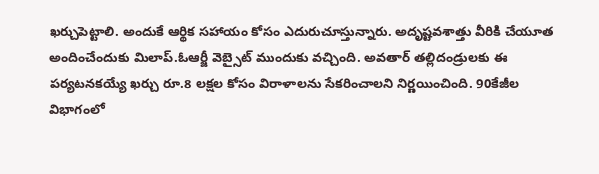ఖర్చుపెట్టాలి. అందుకే ఆర్థిక సహాయం కోసం ఎదురుచూస్తున్నారు. అదృష్టవశాత్తు వీరికి చేయూత అందించేందుకు మిలాప్.ఓఆర్జీ వెబ్సైట్ ముందుకు వచ్చింది. అవతార్ తల్లిదండ్రులకు ఈ పర్యటనకయ్యే ఖర్చు రూ.8 లక్షల కోసం విరాళాలను సేకరించాలని నిర్ణయించింది. 90కేజీల విభాగంలో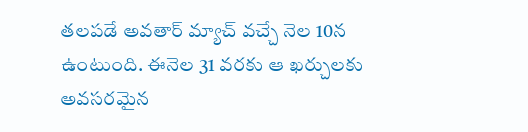తలపడే అవతార్ మ్యాచ్ వచ్చే నెల 10న ఉంటుంది. ఈనెల 31 వరకు ఆ ఖర్చులకు అవసరమైన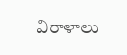విరాళాలు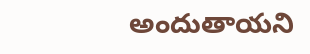అందుతాయని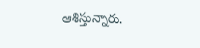ఆశిస్తున్నారు.